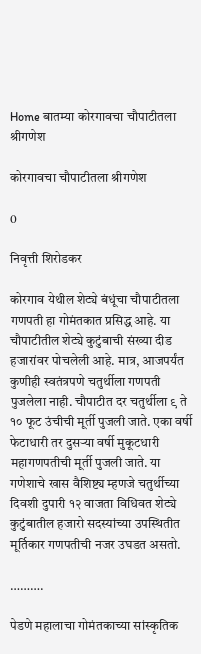Home बातम्या कोरगावचा चौपाटीतला श्रीगणेश

कोरगावचा चौपाटीतला श्रीगणेश

0

निवृत्ती शिरोडकर

कोरगाव येथील शेट्ये बंधूंचा चौपाटीतला गणपती हा गोमंतकात प्रसिद्ध आहे. या चौपाटीतील शेट्ये कुटुंबाची संख्या दीड हजारांवर पोचलेली आहे. मात्र, आजपर्यंत कुणीही स्वतंत्रपणे चतुर्थीला गणपती पुजलेला नाही. चौपाटीत दर चतुर्थीला ९ ते १० फूट उंचीची मूर्ती पुजली जाते. एका वर्षी फेटाधारी तर दुसर्‍या वर्षी मुकूटधारी महागणपतीची मूर्ती पुजली जाते. या गणेशाचे खास वैशिष्ट्य म्हणजे चतुर्थीच्या दिवशी दुपारी १२ वाजता विधिवत शेट्ये कुटुंबातील हजारो सदस्यांच्या उपस्थितीत मूर्तिकार गणपतीची नजर उघडत असतो.

……….

पेडणे महालाचा गोमंतकाच्या सांस्कृतिक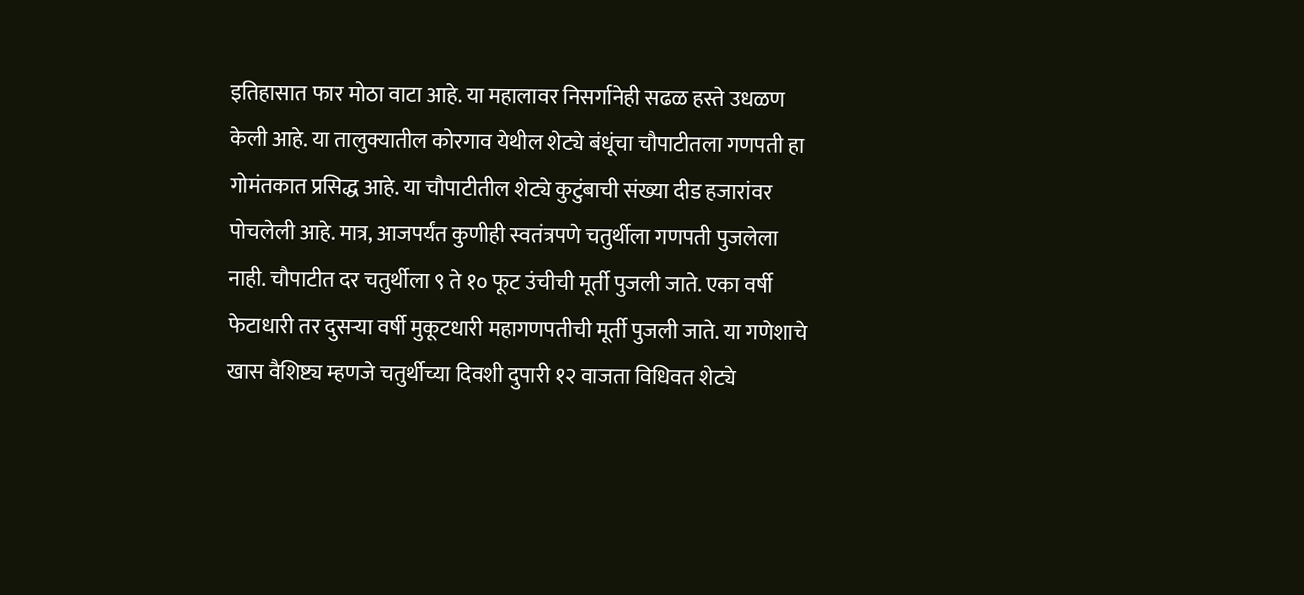इतिहासात फार मोठा वाटा आहे. या महालावर निसर्गानेही सढळ हस्ते उधळण केली आहे. या तालुक्यातील कोरगाव येथील शेट्ये बंधूंचा चौपाटीतला गणपती हा गोमंतकात प्रसिद्ध आहे. या चौपाटीतील शेट्ये कुटुंबाची संख्या दीड हजारांवर पोचलेली आहे. मात्र, आजपर्यंत कुणीही स्वतंत्रपणे चतुर्थीला गणपती पुजलेला नाही. चौपाटीत दर चतुर्थीला ९ ते १० फूट उंचीची मूर्ती पुजली जाते. एका वर्षी फेटाधारी तर दुसर्‍या वर्षी मुकूटधारी महागणपतीची मूर्ती पुजली जाते. या गणेशाचे खास वैशिष्ट्य म्हणजे चतुर्थीच्या दिवशी दुपारी १२ वाजता विधिवत शेट्ये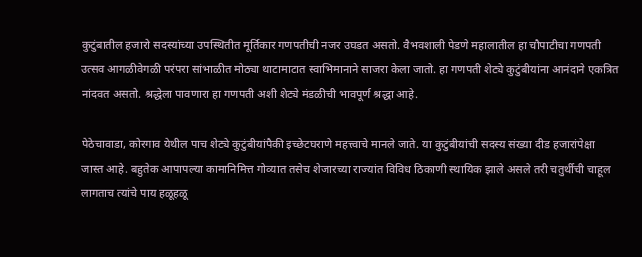कुटुंबातील हजारो सदस्यांच्या उपस्थितीत मूर्तिकार गणपतीची नजर उघडत असतो. वैभवशाली पेडणे महालातील हा चौपाटीचा गणपती उत्सव आगळीवेगळी परंपरा सांभाळीत मोठ्या थाटामाटात स्वाभिमानाने साजरा केला जातो. हा गणपती शेट्ये कुटुंबीयांना आनंदाने एकत्रित नांदवत असतो. श्रद्धेला पावणारा हा गणपती अशी शेट्ये मंडळीची भावपूर्ण श्रद्धा आहे.

पेठेचावाडा, कोरगाव येथील पाच शेट्ये कुटुंबीयांपैकी इच्छेटघराणे महत्त्वाचे मानले जाते. या कुटुंबीयांची सदस्य संख्या दीड हजारांपेक्षा जास्त आहे. बहुतेक आपापल्या कामानिमित्त गोव्यात तसेच शेजारच्या राज्यांत विविध ठिकाणी स्थायिक झाले असले तरी चतुर्थीची चाहूल लागताच त्यांचे पाय हळूहळू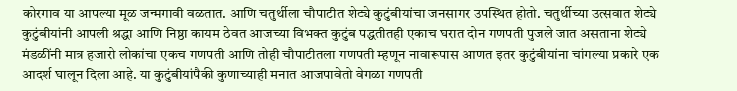कोरगाव या आपल्या मूळ जन्मगावी वळतात. आणि चतुर्थीला चौपाटीत शेट्ये कुटुंबीयांचा जनसागर उपस्थित होतो. चतुर्थीच्या उत्सवात शेट्ये कुटुंबीयांनी आपली श्रद्धा आणि निष्ठा कायम ठेवत आजच्या विभक्त कुटुंब पद्धतीतही एकाच घरात दोन गणपती पुजले जात असताना शेट्ये मंडळींनी मात्र हजारो लोकांचा एकच गणपती आणि तोही चौपाटीतला गणपती म्हणून नावारूपास आणत इतर कुटुंबीयांना चांगल्या प्रकारे एक आदर्श घालून दिला आहे. या कुटुंबीयांपैकी कुणाच्याही मनात आजपावेतो वेगळा गणपती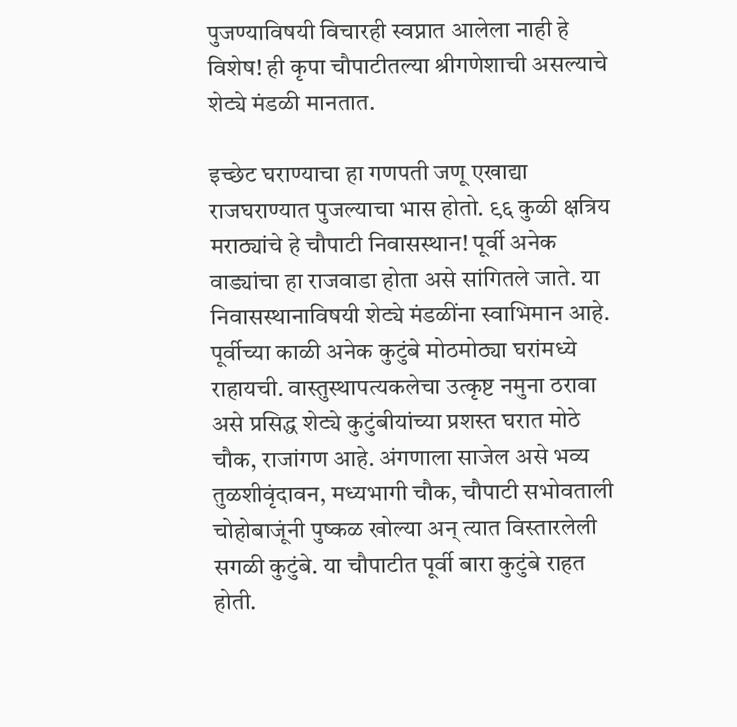पुजण्याविषयी विचारही स्वप्नात आलेला नाही हे विशेष! ही कृपा चौपाटीतल्या श्रीगणेशाची असल्याचे शेट्ये मंडळी मानतात.

इच्छेट घराण्याचा हा गणपती जणू एखाद्या राजघराण्यात पुजल्याचा भास होतो. ९६ कुळी क्षत्रिय मराठ्यांचे हे चौपाटी निवासस्थान! पूर्वी अनेक वाड्यांचा हा राजवाडा होता असे सांगितले जाते. या निवासस्थानाविषयी शेट्ये मंडळींना स्वाभिमान आहे. पूर्वीच्या काळी अनेक कुटुंबे मोठमोठ्या घरांमध्ये राहायची. वास्तुस्थापत्यकलेचा उत्कृष्ट नमुना ठरावा असे प्रसिद्ध शेट्ये कुटुंबीयांच्या प्रशस्त घरात मोठे चौक, राजांगण आहे. अंगणाला साजेल असे भव्य तुळशीवृंदावन, मध्यभागी चौक, चौपाटी सभोवताली चोहोबाजूंनी पुष्कळ खोल्या अन् त्यात विस्तारलेली सगळी कुटुंबे. या चौपाटीत पूर्वी बारा कुटुंबे राहत होती.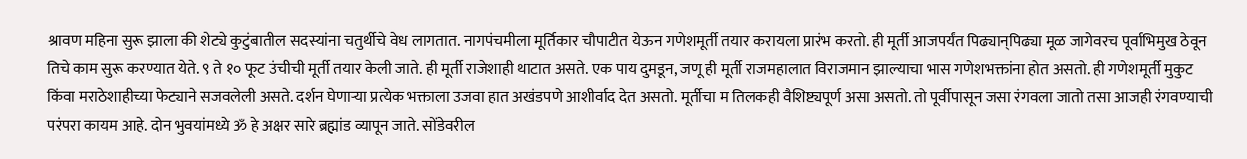श्रावण महिना सुरू झाला की शेट्ये कुटुंबातील सदस्यांना चतुर्थीचे वेध लागतात. नागपंचमीला मूर्तिकार चौपाटीत येऊन गणेशमूर्ती तयार करायला प्रारंभ करतो. ही मूर्ती आजपर्यंत पिढ्यान्‌पिढ्या मूळ जागेवरच पूर्वाभिमुख ठेवून तिचे काम सुरू करण्यात येते. ९ ते १० फूट उंचीची मूर्ती तयार केली जाते. ही मूर्ती राजेशाही थाटात असते. एक पाय दुमडून, जणू ही मूर्ती राजमहालात विराजमान झाल्याचा भास गणेशभक्तांना होत असतो. ही गणेशमूर्ती मुकुट किंवा मराठेशाहीच्या फेट्याने सजवलेली असते. दर्शन घेणार्‍या प्रत्येक भक्ताला उजवा हात अखंडपणे आशीर्वाद देत असतो. मूर्तीचा म तिलकही वैशिष्ट्यपूर्ण असा असतो. तो पूर्वीपासून जसा रंगवला जातो तसा आजही रंगवण्याची परंपरा कायम आहे. दोन भुवयांमध्ये ॐ हे अक्षर सारे ब्रह्मांड व्यापून जाते. सोंडेवरील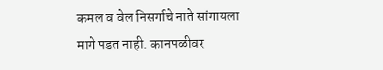कमल व वेल निसर्गाचे नाते सांगायला मागे पडत नाही. कानपळीवर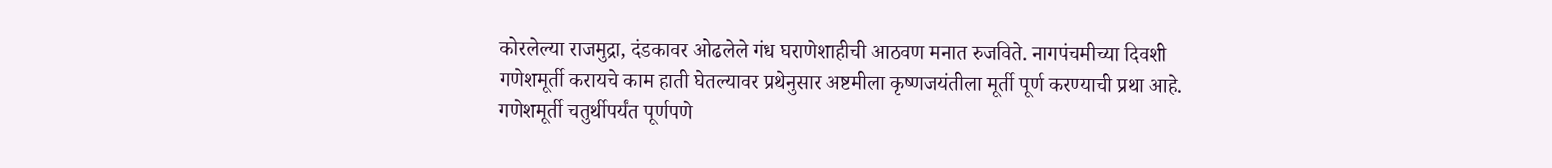कोरलेल्या राजमुद्रा, दंडकावर ओढलेले गंध घराणेशाहीची आठवण मनात रुजविते. नागपंचमीच्या दिवशी गणेशमूर्ती करायचे काम हाती घेतल्यावर प्रथेनुसार अष्टमीला कृष्णजयंतीला मूर्ती पूर्ण करण्याची प्रथा आहे. गणेशमूर्ती चतुर्थीपर्यंत पूर्णपणे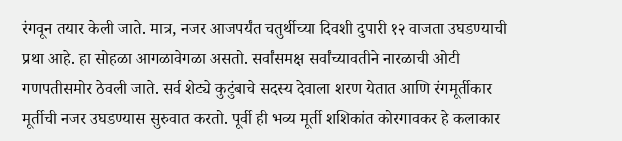रंगवून तयार केली जाते. मात्र, नजर आजपर्यंत चतुर्थीच्या दिवशी दुपारी १२ वाजता उघडण्याची प्रथा आहे. हा सोहळा आगळावेगळा असतो. सर्वांसमक्ष सर्वांच्यावतीने नारळाची ओटी गणपतीसमोर ठेवली जाते. सर्व शेट्ये कुटुंबाचे सदस्य देवाला शरण येतात आणि रंगमूर्तीकार मूर्तीची नजर उघडण्यास सुरुवात करतो. पूर्वी ही भव्य मूर्ती शशिकांत कोरगावकर हे कलाकार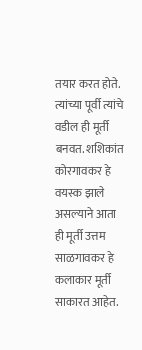तयार करत होते. त्यांच्या पूर्वी त्यांचे वडील ही मूर्ती बनवत. शशिकांत कोरगावकर हे वयस्क झाले असल्याने आता ही मूर्ती उत्तम साळगावकर हे कलाकार मूर्ती साकारत आहेत.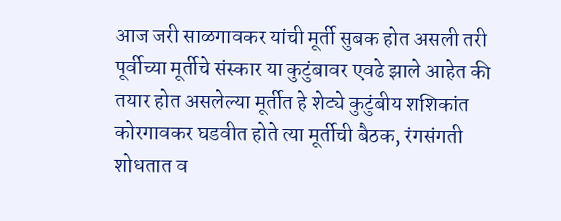आज जरी साळगावकर यांची मूर्ती सुबक होत असली तरी पूर्वीच्या मूर्तीचे संस्कार या कुटुंबावर एवढे झाले आहेत की तयार होत असलेल्या मूर्तीत हे शेट्ये कुटुंबीय शशिकांत कोरगावकर घडवीत होते त्या मूर्तीची बैठक, रंगसंगती शोधतात व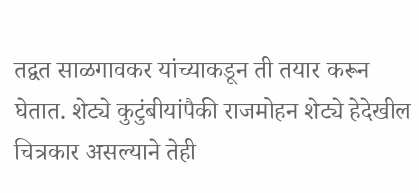तद्वत साळगावकर यांच्याकडून ती तयार करून घेतात. शेट्ये कुटुंबीयांपैकी राजमोहन शेट्ये हेदेखील चित्रकार असल्याने तेही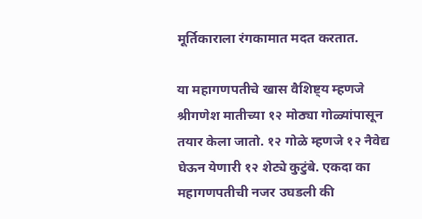मूर्तिकाराला रंगकामात मदत करतात.

या महागणपतीचे खास वैशिष्ट्य म्हणजे श्रीगणेश मातीच्या १२ मोठ्या गोळ्यांपासून तयार केला जातो. १२ गोळे म्हणजे १२ नैवेद्य घेऊन येणारी १२ शेट्ये कुटुंबे. एकदा का महागणपतीची नजर उघडली की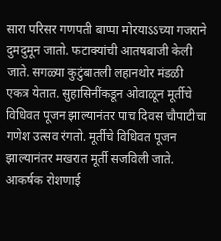सारा परिसर गणपती बाप्पा मोरयाऽऽच्या गजराने दुमदुमून जातो. फटाक्यांची आतषबाजी केली जाते. सगळ्या कुटुंबातली लहानथोर मंडळी एकत्र येतात. सुहासिनींकडून ओवाळून मूर्तीचे विधिवत पूजन झाल्यानंतर पाच दिवस चौपाटीचा गणेश उत्सव रंगतो. मूर्तीचे विधिवत पूजन झाल्यानंतर मखरात मूर्ती सजविली जाते. आकर्षक रोशणाई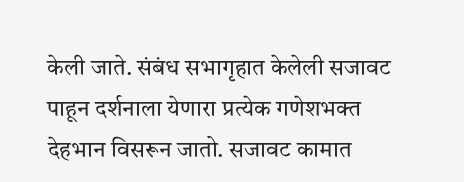केली जाते. संबंध सभागृहात केलेली सजावट पाहून दर्शनाला येणारा प्रत्येक गणेशभक्त देहभान विसरून जातो. सजावट कामात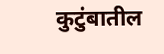कुटुंबातील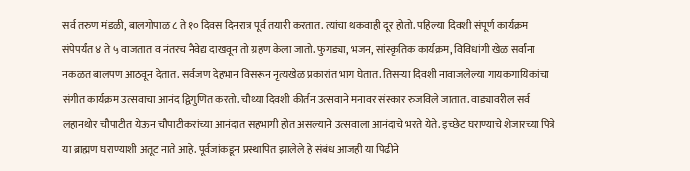सर्व तरुण मंडळी, बालगोपाळ ८ ते १० दिवस दिनरात्र पूर्व तयारी करतात. त्यांचा थकवाही दूर होतो. पहिल्या दिवशी संपूर्ण कार्यक्रम संपेपर्यंत ४ ते ५ वाजतात व नंतरच नैवेद्य दाखवून तो ग्रहण केला जातो. फुगड्या, भजन, सांस्कृतिक कार्यक्रम, विविधांगी खेळ सर्वांना नकळत बालपण आठवून देतात. सर्वजण देहभान विसरून नृत्यखेळ प्रकारांत भाग घेतात. तिसर्‍या दिवशी नावाजलेल्या गायकगायिकांचा संगीत कार्यक्रम उत्सवाचा आनंद द्विगुणित करतो. चौथ्या दिवशी कीर्तन उत्सवाने मनावर संस्कार रुजविले जातात. वाड्यावरील सर्व लहानथोर चौपाटीत येऊन चौपाटीकरांच्या आनंदात सहभागी होत असल्याने उत्सवाला आनंदाचे भरते येते. इच्छेट घराण्याचे शेजारच्या पित्रे या ब्राह्मण घराण्याशी अतूट नाते आहे. पूर्वजांकडून प्रस्थापित झालेले हे संबंध आजही या पिढीने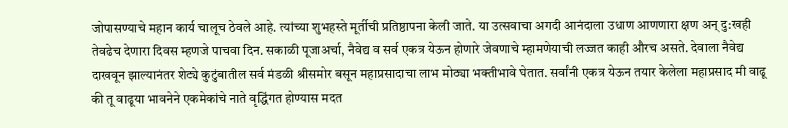जोपासण्याचे महान कार्य चालूच ठेवले आहे. त्यांच्या शुभहस्ते मूर्तीची प्रतिष्ठापना केली जाते. या उत्सवाचा अगदी आनंदाला उधाण आणणारा क्षण अन् दु:खही तेवढेच देणारा दिवस म्हणजे पाचवा दिन. सकाळी पूजाअर्चा, नैवेद्य व सर्व एकत्र येऊन होणारे जेवणाचे म्हामणेयाची लज्जत काही औरच असते. देवाला नैवेद्य दाखवून झाल्यानंतर शेट्ये कुटुंबातील सर्व मंडळी श्रीसमोर बसून महाप्रसादाचा लाभ मोठ्या भक्तीभावे घेतात. सर्वांनी एकत्र येऊन तयार केलेला महाप्रसाद मी वाढू की तू वाढूया भावनेने एकमेकांचे नाते वृद्धिंगत होण्यास मदत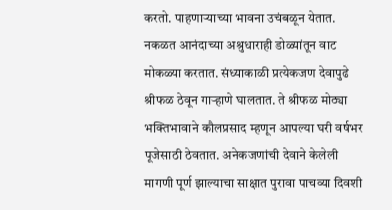करतो. पाहणार्‍याच्या भावना उचंबळून येतात. नकळत आनंदाच्या अश्रुधाराही डोळ्यांतून वाट मोकळ्या करतात. संध्याकाळी प्रत्येकजण देवापुढे श्रीफळ ठेवून गार्‍हाणे घालतात. ते श्रीफळ मोठ्या भक्तिभावाने कौलप्रसाद म्हणून आपल्या घरी वर्षभर पूजेसाठी ठेवतात. अनेकजणांची देवाने केलेली मागणी पूर्ण झाल्याचा साक्षात पुरावा पाचव्या दिवशी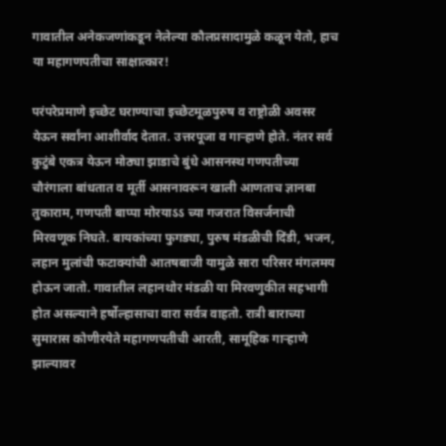गावातील अनेकजणांकडून नेलेल्या कौलप्रसादामुळे कळून येतो, हाच या महागणपतीचा साक्षात्कार!

परंपरेप्रमाणे इच्छेट घराण्याचा इच्छेटमूळपुरुष व राष्ट्रोळी अवसर येऊन सर्वांना आशीर्वाद देतात. उत्तरपूजा व गार्‍हाणे होते. नंतर सर्व कुटुंबे एकत्र येऊन मोठ्या झाडाचे बुंधे आसनस्थ गणपतीच्या चौरंगाला बांधतात व मूर्ती आसनावरून खाली आणताच ज्ञानबा तुकाराम, गणपती बाप्पा मोरयाऽऽ च्या गजरात विसर्जनाची मिरवणूक निघते. बायकांच्या फुगड्या, पुरुष मंडळीची दिंडी, भजन, लहान मुलांची फटाक्यांची आतषबाजी यामुळे सारा परिसर मंगलमय होऊन जातो. गावातील लहानथोर मंडळी या मिरवणुकीत सहभागी होत असल्याने हर्षोल्हासाचा वारा सर्वत्र वाहतो. रात्री बाराच्या सुमारास कोणीरयेते महागणपतीची आरती, सामूहिक गार्‍हाणे झाल्यावर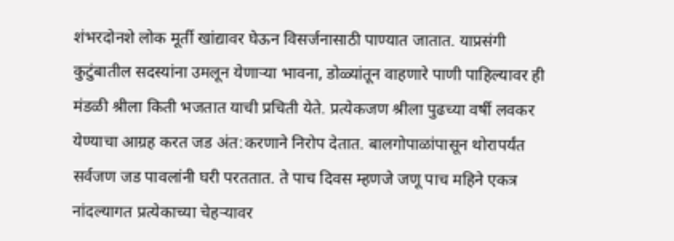शंभरदोनशे लोक मूर्ती खांद्यावर घेऊन विसर्जनासाठी पाण्यात जातात. याप्रसंगी कुटुंबातील सदस्यांना उमलून येणार्‍या भावना, डोळ्यांतून वाहणारे पाणी पाहिल्यावर ही मंडळी श्रीला किती भजतात याची प्रचिती येते. प्रत्येकजण श्रीला पुढच्या वर्षी लवकर येण्याचा आग्रह करत जड अंत:करणाने निरोप देतात. बालगोपाळांपासून थोरापर्यंत सर्वजण जड पावलांनी घरी परततात. ते पाच दिवस म्हणजे जणू पाच महिने एकत्र नांदल्यागत प्रत्येकाच्या चेहर्‍यावर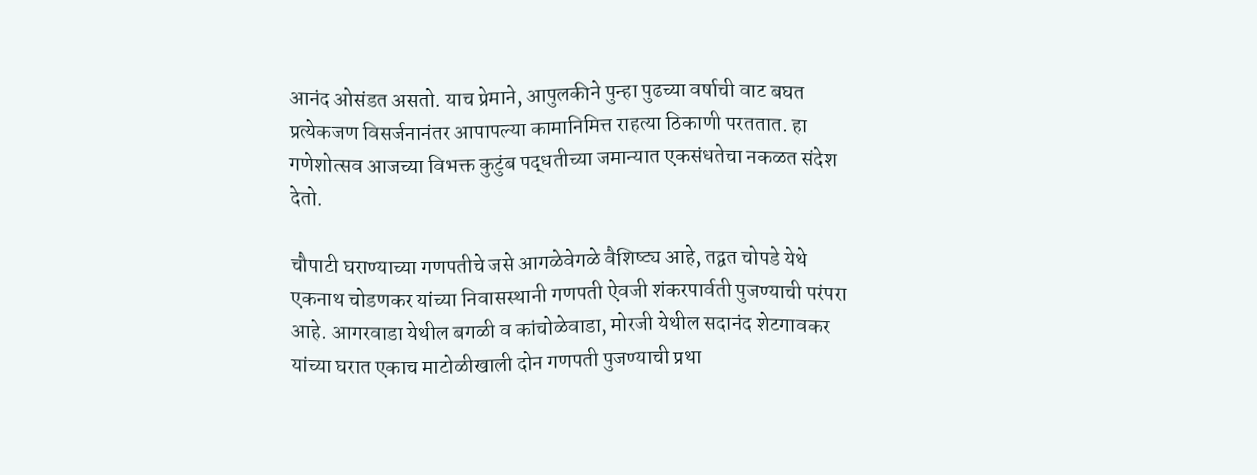आनंद ओसंडत असतो. याच प्रेमाने, आपुलकीने पुन्हा पुढच्या वर्षाची वाट बघत प्रत्येकजण विसर्जनानंतर आपापल्या कामानिमित्त राहत्या ठिकाणी परततात. हा गणेशोत्सव आजच्या विभक्त कुटुंब पद्धतीच्या जमान्यात एकसंधतेचा नकळत संदेश देतो.

चौपाटी घराण्याच्या गणपतीचे जसे आगळेवेगळे वैशिष्ट्य आहे, तद्वत चोपडे येथे एकनाथ चोडणकर यांच्या निवासस्थानी गणपती ऐवजी शंकरपार्वती पुजण्याची परंपरा आहे. आगरवाडा येथील बगळी व कांचोळेवाडा, मोरजी येथील सदानंद शेटगावकर यांच्या घरात एकाच माटोळीखाली दोन गणपती पुजण्याची प्रथा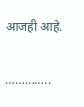आजही आहे.

…………..